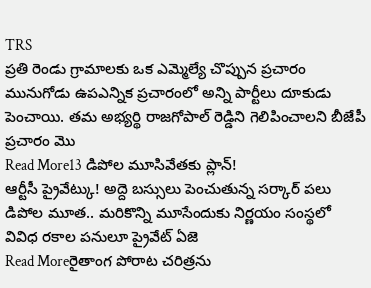TRS
ప్రతి రెండు గ్రామాలకు ఒక ఎమ్మెల్యే చొప్పున ప్రచారం
మునుగోడు ఉపఎన్నిక ప్రచారంలో అన్ని పార్టీలు దూకుడు పెంచాయి. తమ అభ్యర్థి రాజగోపాల్ రెడ్డిని గెలిపించాలని బీజేపీ ప్రచారం మొ
Read More13 డిపోల మూసివేతకు ప్లాన్!
ఆర్టీసీ ప్రైవేట్కు! అద్దె బస్సులు పెంచుతున్న సర్కార్ పలు డిపోల మూత.. మరికొన్ని మూసేందుకు నిర్ణయం సంస్థలో వివిధ రకాల పనులూ ప్రైవేట్ ఏజె
Read Moreరైతాంగ పోరాట చరిత్రను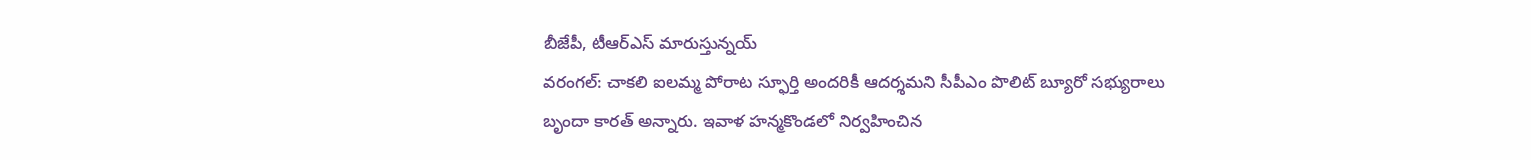బీజేపీ, టీఆర్ఎస్ మారుస్తున్నయ్
వరంగల్: చాకలి ఐలమ్మ పోరాట స్ఫూర్తి అందరికీ ఆదర్శమని సీపీఎం పొలిట్ బ్యూరో సభ్యురాలు బృందా కారత్ అన్నారు. ఇవాళ హన్మకొండలో నిర్వహించిన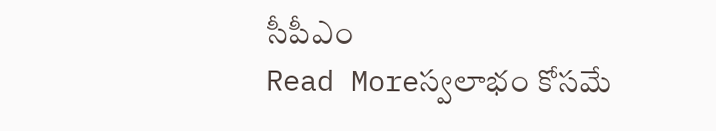సీపీఎం
Read Moreస్వలాభం కోసమే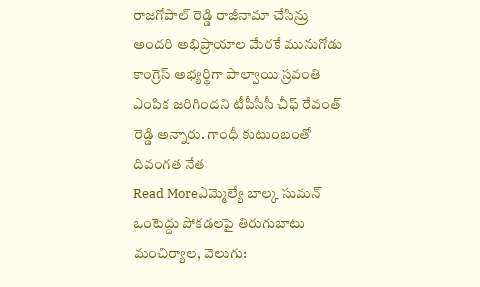రాజగోపాల్ రెడ్డి రాజీనామా చేసిన్రు
అందరి అభిప్రాయాల మేరకే మునుగోడు కాంగ్రెస్ అభ్యర్థిగా పాల్వాయి స్రవంతి ఎంపిక జరిగిందని టీపీసీసీ చీఫ్ రేవంత్ రెడ్డి అన్నారు. గాంధీ కుటుంబంతో దివంగత నేత
Read Moreఎమ్మెల్యే బాల్క సుమన్ ఒంటెద్దు పోకడలపై తిరుగుబాటు
మంచిర్యాల, వెలుగు: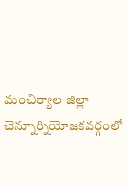మంచిర్యాల జిల్లా చెన్నూర్నియోజకవర్గంలో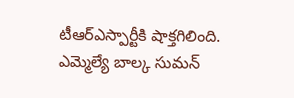టీఆర్ఎస్పార్టీకి షాక్తగిలింది. ఎమ్మెల్యే బాల్క సుమన్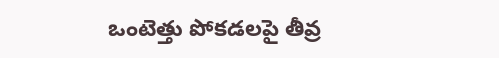ఒంటెత్తు పోకడలపై తీవ్ర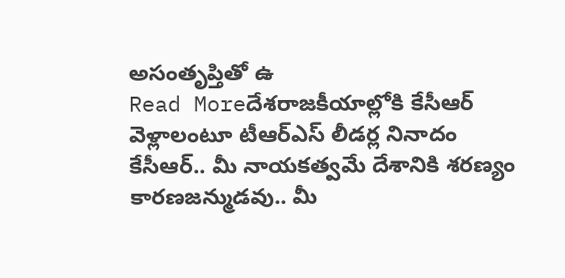అసంతృప్తితో ఉ
Read Moreదేశరాజకీయాల్లోకి కేసీఆర్ వెళ్లాలంటూ టీఆర్ఎస్ లీడర్ల నినాదం
కేసీఆర్.. మీ నాయకత్వమే దేశానికి శరణ్యం కారణజన్ముడవు.. మీ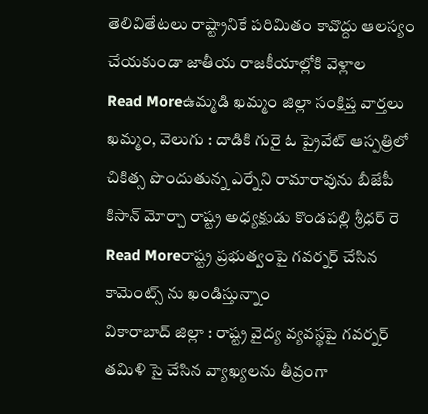తెలివితేటలు రాష్ట్రానికే పరిమితం కావొద్దు ఆలస్యం చేయకుండా జాతీయ రాజకీయాల్లోకి వెళ్లాల
Read Moreఉమ్మడి ఖమ్మం జిల్లా సంక్షిప్త వార్తలు
ఖమ్మం, వెలుగు : దాడికి గురై ఓ ప్రైవేట్ ఆస్పత్రిలో చికిత్స పొందుతున్న ఎర్నేని రామారావును బీజేపీ కిసాన్ మోర్చా రాష్ట్ర అధ్యక్షుడు కొండపల్లి శ్రీధర్ రె
Read Moreరాష్ట్ర ప్రభుత్వంపై గవర్నర్ చేసిన కామెంట్స్ ను ఖండిస్తున్నాం
వికారాబాద్ జిల్లా : రాష్ట్ర వైద్య వ్యవస్థపై గవర్నర్ తమిళి సై చేసిన వ్యాఖ్యలను తీవ్రంగా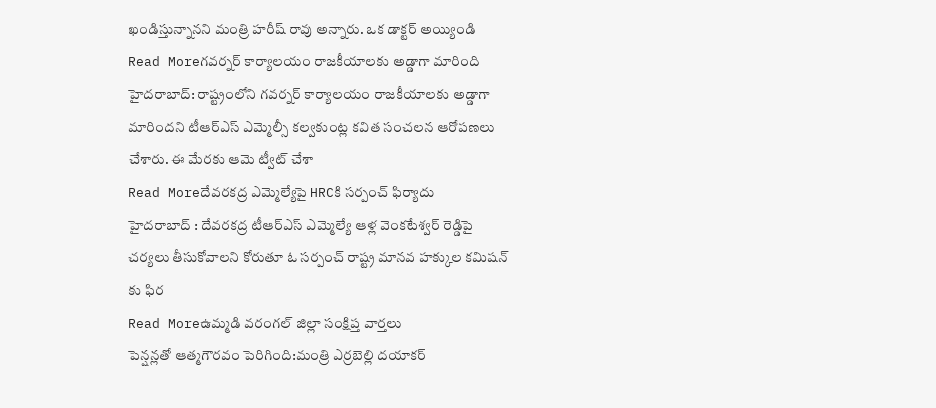ఖండిస్తున్నానని మంత్రి హరీష్ రావు అన్నారు. ఒక డాక్టర్ అయ్యిండి
Read Moreగవర్నర్ కార్యాలయం రాజకీయాలకు అడ్డాగా మారింది
హైదరాబాద్: రాష్ట్రంలోని గవర్నర్ కార్యాలయం రాజకీయాలకు అడ్డాగా మారిందని టీఆర్ఎస్ ఎమ్మెల్సీ కల్వకుంట్ల కవిత సంచలన ఆరోపణలు చేశారు. ఈ మేరకు ఆమె ట్వీట్ చేశా
Read Moreదేవరకద్ర ఎమ్మెల్యేపై HRCకి సర్పంచ్ ఫిర్యాదు
హైదరాబాద్ : దేవరకద్ర టీఆర్ఎస్ ఎమ్మెల్యే ఆళ్ల వెంకటేశ్వర్ రెడ్డిపై చర్యలు తీసుకోవాలని కోరుతూ ఓ సర్పంచ్ రాష్ట్ర మానవ హక్కుల కమిషన్ కు ఫిర
Read Moreఉమ్మడి వరంగల్ జిల్లా సంక్షిప్త వార్తలు
పెన్షన్లతో ఆత్మగౌరవం పెరిగింది:మంత్రి ఎర్రబెల్లి దయాకర్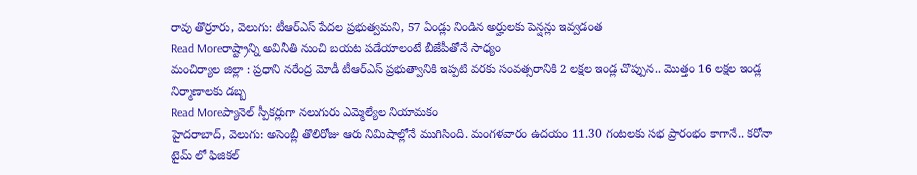రావు తొర్రూరు, వెలుగు: టీఆర్ఎస్ పేదల ప్రభుత్వమని, 57 ఏండ్లు నిండిన అర్హులకు పెన్షన్లు ఇవ్వడంత
Read Moreరాష్ట్రాన్ని అవినీతి నుంచి బయట పడేయాలంటే బీజేపీతోనే సాధ్యం
మంచిర్యాల జిల్లా : ప్రధాని నరేంద్ర మోడీ టీఆర్ఎస్ ప్రభుత్వానికి ఇప్పటి వరకు సంవత్సరానికి 2 లక్షల ఇండ్ల చొప్పున.. మొత్తం 16 లక్షల ఇండ్ల నిర్మాణాలకు డబ్బ
Read Moreప్యానెల్ స్పీకర్లుగా నలుగురు ఎమ్మెల్యేల నియామకం
హైదరాబాద్, వెలుగు: అసెంబ్లీ తొలిరోజు ఆరు నిమిషాల్లోనే ముగిసింది. మంగళవారం ఉదయం 11.30 గంటలకు సభ ప్రారంభం కాగానే.. కరోనా టైమ్ లో ఫిజికల్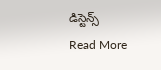డిస్టెన్స్
Read More